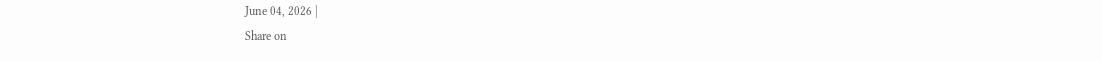June 04, 2026 |
Share on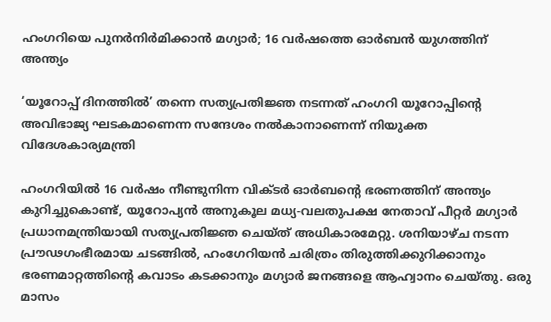ഹംഗറിയെ പുനര്‍നിര്‍മിക്കാന്‍ മഗ്യാര്‍; 16 വര്‍ഷത്തെ ഓര്‍ബന്‍ യുഗത്തിന് അന്ത്യം

‘യൂറോപ്പ് ദിനത്തില്‍’ തന്നെ സത്യപ്രതിജ്ഞ നടന്നത് ഹംഗറി യൂറോപ്പിന്റെ അവിഭാജ്യ ഘടകമാണെന്ന സന്ദേശം നല്‍കാനാണെന്ന് നിയുക്ത വിദേശകാര്യമന്ത്രി

ഹംഗറിയില്‍ 16 വര്‍ഷം നീണ്ടുനിന്ന വിക്ടര്‍ ഓര്‍ബന്റെ ഭരണത്തിന് അന്ത്യം കുറിച്ചുകൊണ്ട്, യൂറോപ്യന്‍ അനുകൂല മധ്യ-വലതുപക്ഷ നേതാവ് പീറ്റര്‍ മഗ്യാര്‍ പ്രധാനമന്ത്രിയായി സത്യപ്രതിജ്ഞ ചെയ്ത് അധികാരമേറ്റു. ശനിയാഴ്ച നടന്ന പ്രൗഢഗംഭീരമായ ചടങ്ങില്‍, ഹംഗേറിയന്‍ ചരിത്രം തിരുത്തിക്കുറിക്കാനും ഭരണമാറ്റത്തിന്റെ കവാടം കടക്കാനും മഗ്യാര്‍ ജനങ്ങളെ ആഹ്വാനം ചെയ്തു. ഒരു മാസം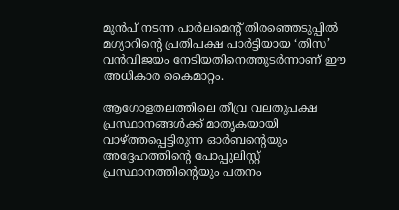മുന്‍പ് നടന്ന പാര്‍ലമെന്റ് തിരഞ്ഞെടുപ്പില്‍ മഗ്യാറിന്റെ പ്രതിപക്ഷ പാര്‍ട്ടിയായ ‘തിസ’ വന്‍വിജയം നേടിയതിനെത്തുടര്‍ന്നാണ് ഈ അധികാര കൈമാറ്റം.

ആഗോളതലത്തിലെ തീവ്ര വലതുപക്ഷ പ്രസ്ഥാനങ്ങള്‍ക്ക് മാതൃകയായി വാഴ്ത്തപ്പെട്ടിരുന്ന ഓര്‍ബന്റെയും അദ്ദേഹത്തിന്റെ പോപ്പുലിസ്റ്റ് പ്രസ്ഥാനത്തിന്റെയും പതനം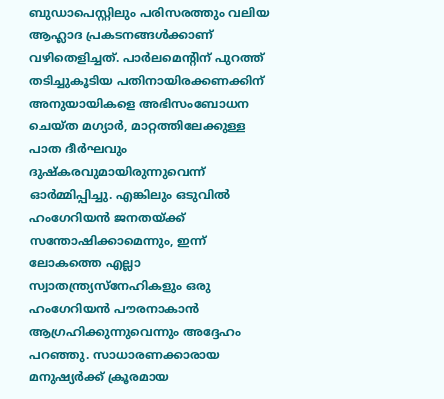ബുഡാപെസ്റ്റിലും പരിസരത്തും വലിയ ആഹ്ലാദ പ്രകടനങ്ങള്‍ക്കാണ് വഴിതെളിച്ചത്. പാര്‍ലമെന്റിന് പുറത്ത് തടിച്ചുകൂടിയ പതിനായിരക്കണക്കിന് അനുയായികളെ അഭിസംബോധന ചെയ്ത മഗ്യാര്‍, മാറ്റത്തിലേക്കുള്ള പാത ദീര്‍ഘവും ദുഷ്‌കരവുമായിരുന്നുവെന്ന് ഓര്‍മ്മിപ്പിച്ചു. എങ്കിലും ഒടുവില്‍ ഹംഗേറിയന്‍ ജനതയ്ക്ക് സന്തോഷിക്കാമെന്നും, ഇന്ന് ലോകത്തെ എല്ലാ സ്വാതന്ത്ര്യസ്‌നേഹികളും ഒരു ഹംഗേറിയന്‍ പൗരനാകാന്‍ ആഗ്രഹിക്കുന്നുവെന്നും അദ്ദേഹം പറഞ്ഞു. സാധാരണക്കാരായ മനുഷ്യര്‍ക്ക് ക്രൂരമായ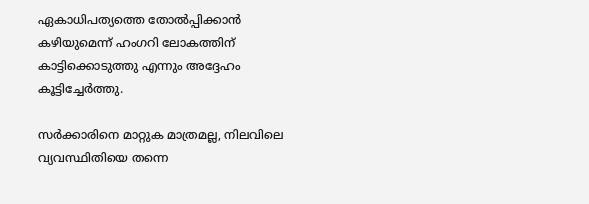ഏകാധിപത്യത്തെ തോല്‍പ്പിക്കാന്‍ കഴിയുമെന്ന് ഹംഗറി ലോകത്തിന് കാട്ടിക്കൊടുത്തു എന്നും അദ്ദേഹം കൂട്ടിച്ചേര്‍ത്തു.

സര്‍ക്കാരിനെ മാറ്റുക മാത്രമല്ല, നിലവിലെ വ്യവസ്ഥിതിയെ തന്നെ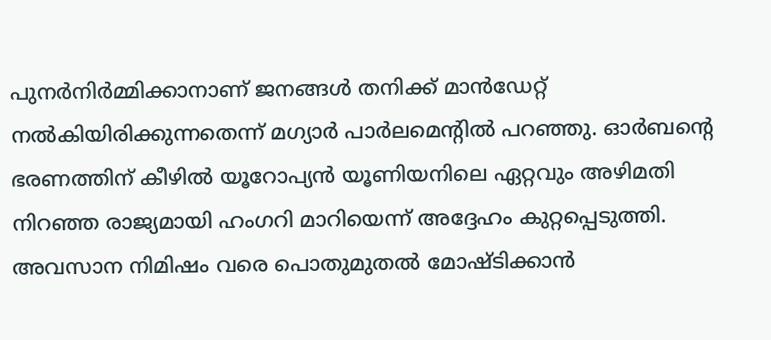പുനര്‍നിര്‍മ്മിക്കാനാണ് ജനങ്ങള്‍ തനിക്ക് മാന്‍ഡേറ്റ് നല്‍കിയിരിക്കുന്നതെന്ന് മഗ്യാര്‍ പാര്‍ലമെന്റില്‍ പറഞ്ഞു. ഓര്‍ബന്റെ ഭരണത്തിന് കീഴില്‍ യൂറോപ്യന്‍ യൂണിയനിലെ ഏറ്റവും അഴിമതി നിറഞ്ഞ രാജ്യമായി ഹംഗറി മാറിയെന്ന് അദ്ദേഹം കുറ്റപ്പെടുത്തി. അവസാന നിമിഷം വരെ പൊതുമുതല്‍ മോഷ്ടിക്കാന്‍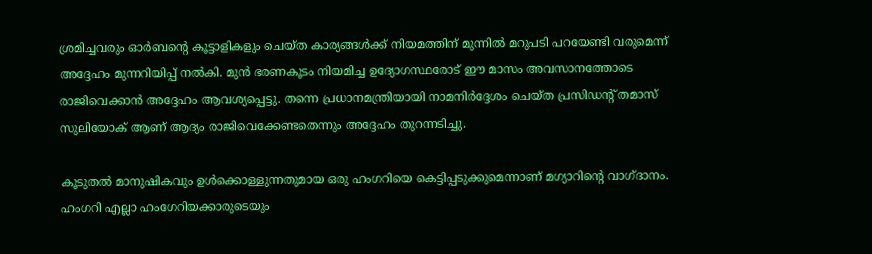ശ്രമിച്ചവരും ഓര്‍ബന്റെ കൂട്ടാളികളും ചെയ്ത കാര്യങ്ങള്‍ക്ക് നിയമത്തിന് മുന്നില്‍ മറുപടി പറയേണ്ടി വരുമെന്ന് അദ്ദേഹം മുന്നറിയിപ്പ് നല്‍കി. മുന്‍ ഭരണകൂടം നിയമിച്ച ഉദ്യോഗസ്ഥരോട് ഈ മാസം അവസാനത്തോടെ രാജിവെക്കാന്‍ അദ്ദേഹം ആവശ്യപ്പെട്ടു. തന്നെ പ്രധാനമന്ത്രിയായി നാമനിര്‍ദ്ദേശം ചെയ്ത പ്രസിഡന്റ് തമാസ് സുലിയോക് ആണ് ആദ്യം രാജിവെക്കേണ്ടതെന്നും അദ്ദേഹം തുറന്നടിച്ചു.

കൂടുതല്‍ മാനുഷികവും ഉള്‍ക്കൊള്ളുന്നതുമായ ഒരു ഹംഗറിയെ കെട്ടിപ്പടുക്കുമെന്നാണ് മഗ്യാറിന്റെ വാഗ്ദാനം. ഹംഗറി എല്ലാ ഹംഗേറിയക്കാരുടെയും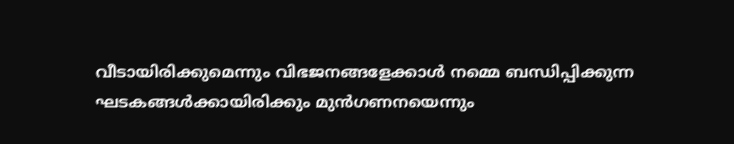വീടായിരിക്കുമെന്നും വിഭജനങ്ങളേക്കാള്‍ നമ്മെ ബന്ധിപ്പിക്കുന്ന ഘടകങ്ങള്‍ക്കായിരിക്കും മുന്‍ഗണനയെന്നും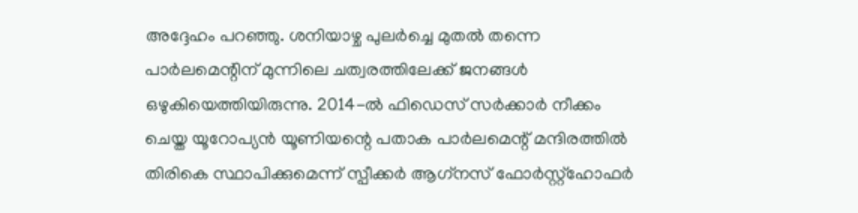അദ്ദേഹം പറഞ്ഞു. ശനിയാഴ്ച പുലര്‍ച്ചെ മുതല്‍ തന്നെ പാര്‍ലമെന്റിന് മുന്നിലെ ചത്വരത്തിലേക്ക് ജനങ്ങള്‍ ഒഴുകിയെത്തിയിരുന്നു. 2014-ല്‍ ഫിഡെസ് സര്‍ക്കാര്‍ നീക്കം ചെയ്ത യൂറോപ്യന്‍ യൂണിയന്റെ പതാക പാര്‍ലമെന്റ് മന്ദിരത്തില്‍ തിരികെ സ്ഥാപിക്കുമെന്ന് സ്പീക്കര്‍ ആഗ്‌നസ് ഫോര്‍സ്റ്റ്‌ഹോഫര്‍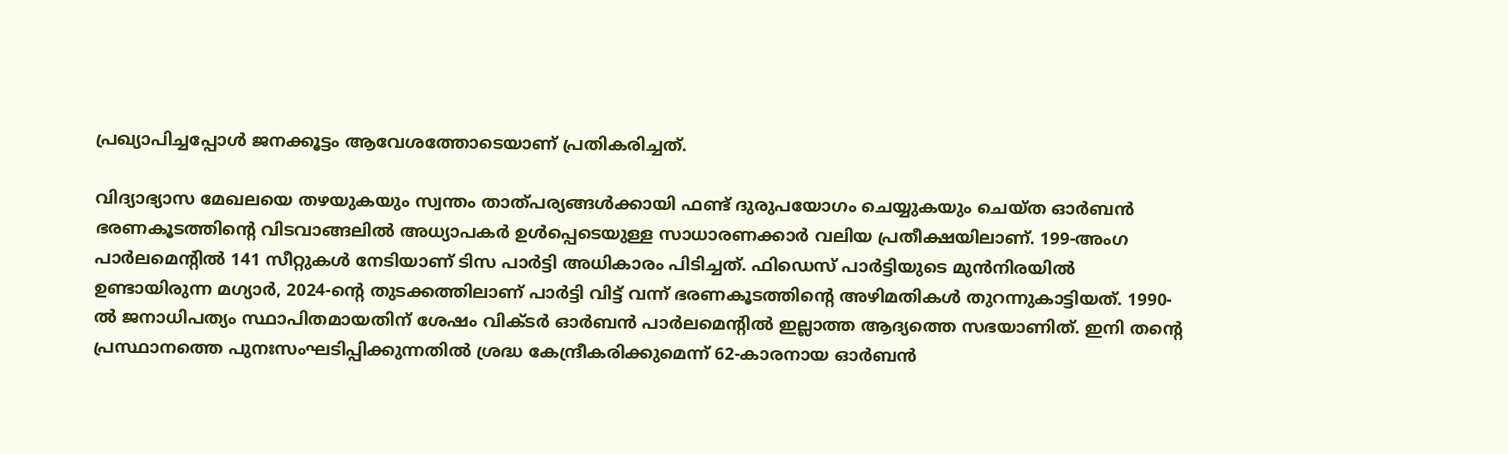പ്രഖ്യാപിച്ചപ്പോള്‍ ജനക്കൂട്ടം ആവേശത്തോടെയാണ് പ്രതികരിച്ചത്.

വിദ്യാഭ്യാസ മേഖലയെ തഴയുകയും സ്വന്തം താത്പര്യങ്ങള്‍ക്കായി ഫണ്ട് ദുരുപയോഗം ചെയ്യുകയും ചെയ്ത ഓര്‍ബന്‍ ഭരണകൂടത്തിന്റെ വിടവാങ്ങലില്‍ അധ്യാപകര്‍ ഉള്‍പ്പെടെയുള്ള സാധാരണക്കാര്‍ വലിയ പ്രതീക്ഷയിലാണ്. 199-അംഗ പാര്‍ലമെന്റില്‍ 141 സീറ്റുകള്‍ നേടിയാണ് ടിസ പാര്‍ട്ടി അധികാരം പിടിച്ചത്. ഫിഡെസ് പാര്‍ട്ടിയുടെ മുന്‍നിരയില്‍ ഉണ്ടായിരുന്ന മഗ്യാര്‍, 2024-ന്റെ തുടക്കത്തിലാണ് പാര്‍ട്ടി വിട്ട് വന്ന് ഭരണകൂടത്തിന്റെ അഴിമതികള്‍ തുറന്നുകാട്ടിയത്. 1990-ല്‍ ജനാധിപത്യം സ്ഥാപിതമായതിന് ശേഷം വിക്ടര്‍ ഓര്‍ബന്‍ പാര്‍ലമെന്റില്‍ ഇല്ലാത്ത ആദ്യത്തെ സഭയാണിത്. ഇനി തന്റെ പ്രസ്ഥാനത്തെ പുനഃസംഘടിപ്പിക്കുന്നതില്‍ ശ്രദ്ധ കേന്ദ്രീകരിക്കുമെന്ന് 62-കാരനായ ഓര്‍ബന്‍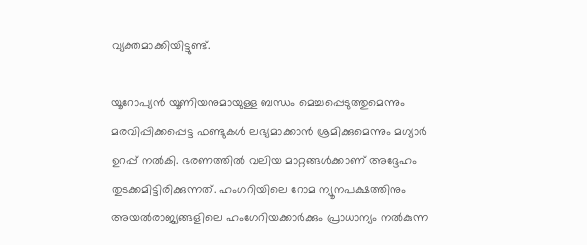വ്യക്തമാക്കിയിട്ടുണ്ട്.

യൂറോപ്യന്‍ യൂണിയനുമായുള്ള ബന്ധം മെച്ചപ്പെടുത്തുമെന്നും മരവിപ്പിക്കപ്പെട്ട ഫണ്ടുകള്‍ ലഭ്യമാക്കാന്‍ ശ്രമിക്കുമെന്നും മഗ്യാര്‍ ഉറപ്പ് നല്‍കി. ഭരണത്തില്‍ വലിയ മാറ്റങ്ങള്‍ക്കാണ് അദ്ദേഹം തുടക്കമിട്ടിരിക്കുന്നത്. ഹംഗറിയിലെ റോമ ന്യൂനപക്ഷത്തിനും അയല്‍രാജ്യങ്ങളിലെ ഹംഗേറിയക്കാര്‍ക്കും പ്രാധാന്യം നല്‍കുന്ന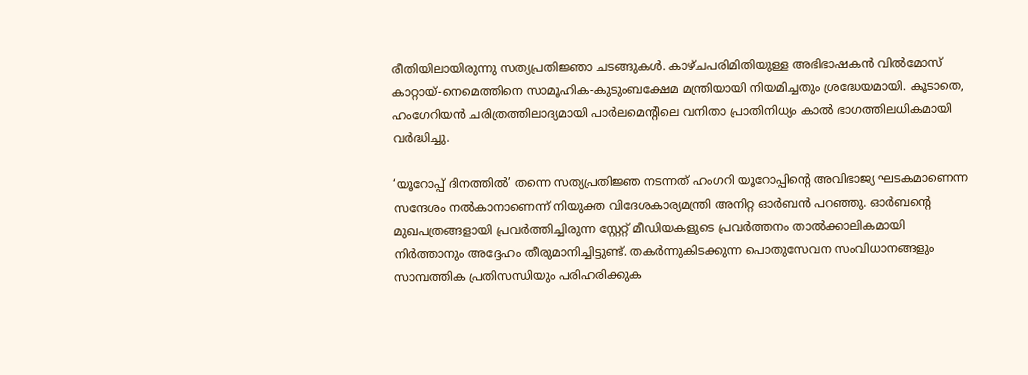രീതിയിലായിരുന്നു സത്യപ്രതിജ്ഞാ ചടങ്ങുകള്‍. കാഴ്ചപരിമിതിയുള്ള അഭിഭാഷകന്‍ വില്‍മോസ് കാറ്റായ്-നെമെത്തിനെ സാമൂഹിക-കുടുംബക്ഷേമ മന്ത്രിയായി നിയമിച്ചതും ശ്രദ്ധേയമായി. കൂടാതെ, ഹംഗേറിയന്‍ ചരിത്രത്തിലാദ്യമായി പാര്‍ലമെന്റിലെ വനിതാ പ്രാതിനിധ്യം കാല്‍ ഭാഗത്തിലധികമായി വര്‍ദ്ധിച്ചു.

‘യൂറോപ്പ് ദിനത്തില്‍’ തന്നെ സത്യപ്രതിജ്ഞ നടന്നത് ഹംഗറി യൂറോപ്പിന്റെ അവിഭാജ്യ ഘടകമാണെന്ന സന്ദേശം നല്‍കാനാണെന്ന് നിയുക്ത വിദേശകാര്യമന്ത്രി അനിറ്റ ഓര്‍ബന്‍ പറഞ്ഞു. ഓര്‍ബന്റെ മുഖപത്രങ്ങളായി പ്രവര്‍ത്തിച്ചിരുന്ന സ്റ്റേറ്റ് മീഡിയകളുടെ പ്രവര്‍ത്തനം താല്‍ക്കാലികമായി നിര്‍ത്താനും അദ്ദേഹം തീരുമാനിച്ചിട്ടുണ്ട്. തകര്‍ന്നുകിടക്കുന്ന പൊതുസേവന സംവിധാനങ്ങളും സാമ്പത്തിക പ്രതിസന്ധിയും പരിഹരിക്കുക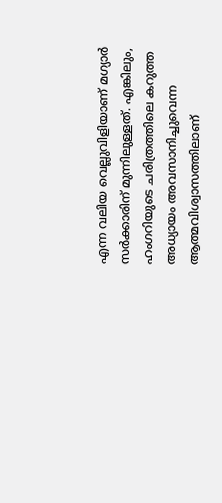എന്ന വലിയ വെല്ലുവിളിയാണ് മഗ്യാര്‍ സര്‍ക്കാരിന് മുന്നിലുള്ളത്. എങ്കിലും, ഹംഗറിയുടെ ചരിത്രത്തിലെ കറുത്ത അധ്യായം അവസാനിച്ചുവെന്ന ആത്മവിശ്വാസത്തിലാണ്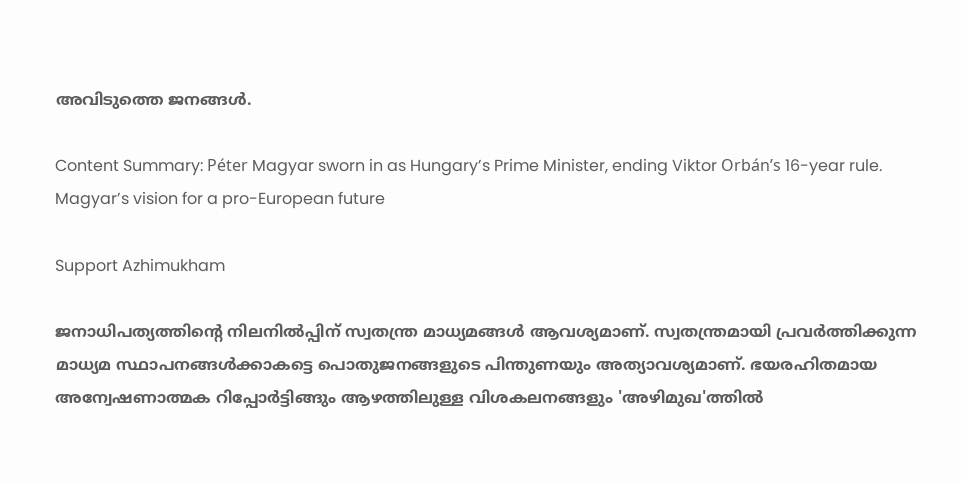അവിടുത്തെ ജനങ്ങള്‍.

Content Summary: Péter Magyar sworn in as Hungary’s Prime Minister, ending Viktor Orbán’s 16-year rule. Magyar’s vision for a pro-European future

Support Azhimukham

ജനാധിപത്യത്തിന്റെ നിലനിൽപ്പിന് സ്വതന്ത്ര മാധ്യമങ്ങൾ ആവശ്യമാണ്. സ്വതന്ത്രമായി പ്രവർത്തിക്കുന്ന മാധ്യമ സ്ഥാപനങ്ങൾക്കാകട്ടെ പൊതുജനങ്ങളുടെ പിന്തുണയും അത്യാവശ്യമാണ്. ഭയരഹിതമായ അന്വേഷണാത്മക റിപ്പോർട്ടിങ്ങും ആഴത്തിലുള്ള വിശകലനങ്ങളും 'അഴിമുഖ'ത്തിൽ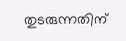തുടരുന്നതിന്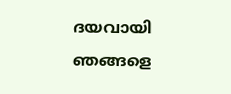ദയവായി ഞങ്ങളെ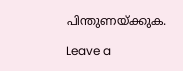പിന്തുണയ്ക്കുക.

Leave a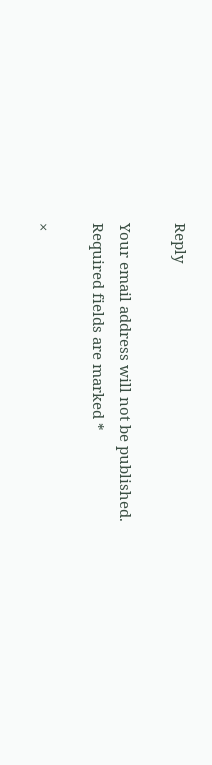Reply

Your email address will not be published. Required fields are marked *

×